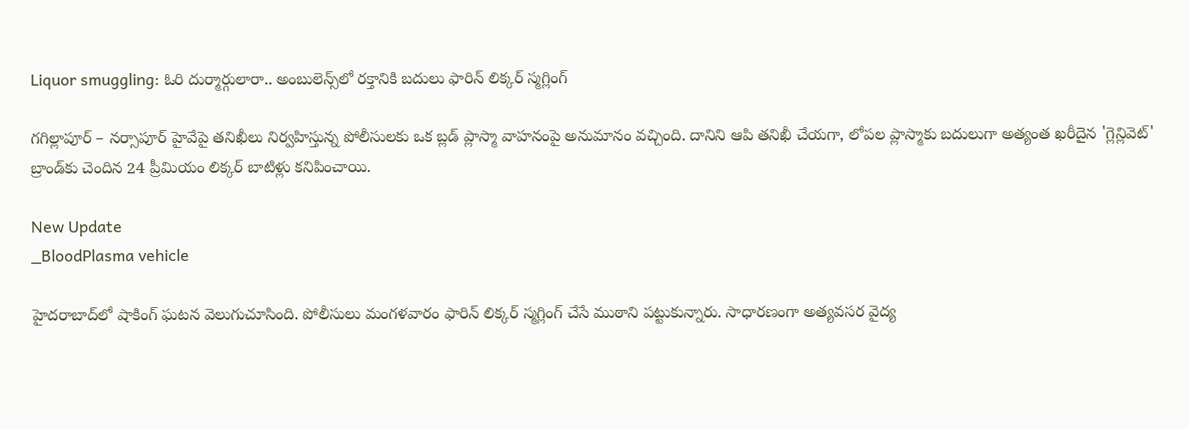Liquor smuggling: ఓరి దుర్మార్గులారా.. అంబులెన్స్‌లో రక్తానికి బదులు ఫారిన్ లిక్కర్ స్మగ్లింగ్

గగిల్లాపూర్ – నర్సాపూర్ హైవేపై తనిఖీలు నిర్వహిస్తున్న పోలీసులకు ఒక బ్లడ్ ప్లాస్మా వాహనంపై అనుమానం వచ్చింది. దానిని ఆపి తనిఖీ చేయగా, లోపల ప్లాస్మాకు బదులుగా అత్యంత ఖరీదైన 'గ్లెన్లివెట్' బ్రాండ్‌కు చెందిన 24 ప్రీమియం లిక్కర్ బాటిళ్లు కనిపించాయి.

New Update
_BloodPlasma vehicle

హైదరాబాద్‌లో షాకింగ్ ఘటన వెలుగుచూసింది. పోలీసులు మంగళవారం ఫారిన్ లిక్కర్ స్మగ్లింగ్ చేసే ముఠాని పట్టుకున్నారు. సాధారణంగా అత్యవసర వైద్య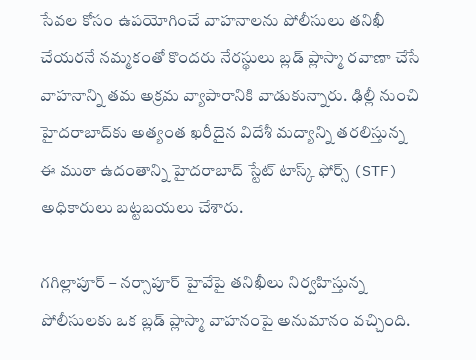సేవల కోసం ఉపయోగించే వాహనాలను పోలీసులు తనిఖీ చేయరనే నమ్మకంతో కొందరు నేరస్థులు బ్లడ్ ప్లాస్మా రవాణా చేసే వాహనాన్ని తమ అక్రమ వ్యాపారానికి వాడుకున్నారు. ఢిల్లీ నుంచి హైదరాబాద్‌కు అత్యంత ఖరీదైన విదేశీ మద్యాన్ని తరలిస్తున్న ఈ ముఠా ఉదంతాన్ని హైదరాబాద్ స్టేట్ టాస్క్ ఫోర్స్ (STF) అధికారులు బట్టబయలు చేశారు.

గగిల్లాపూర్ – నర్సాపూర్ హైవేపై తనిఖీలు నిర్వహిస్తున్న పోలీసులకు ఒక బ్లడ్ ప్లాస్మా వాహనంపై అనుమానం వచ్చింది.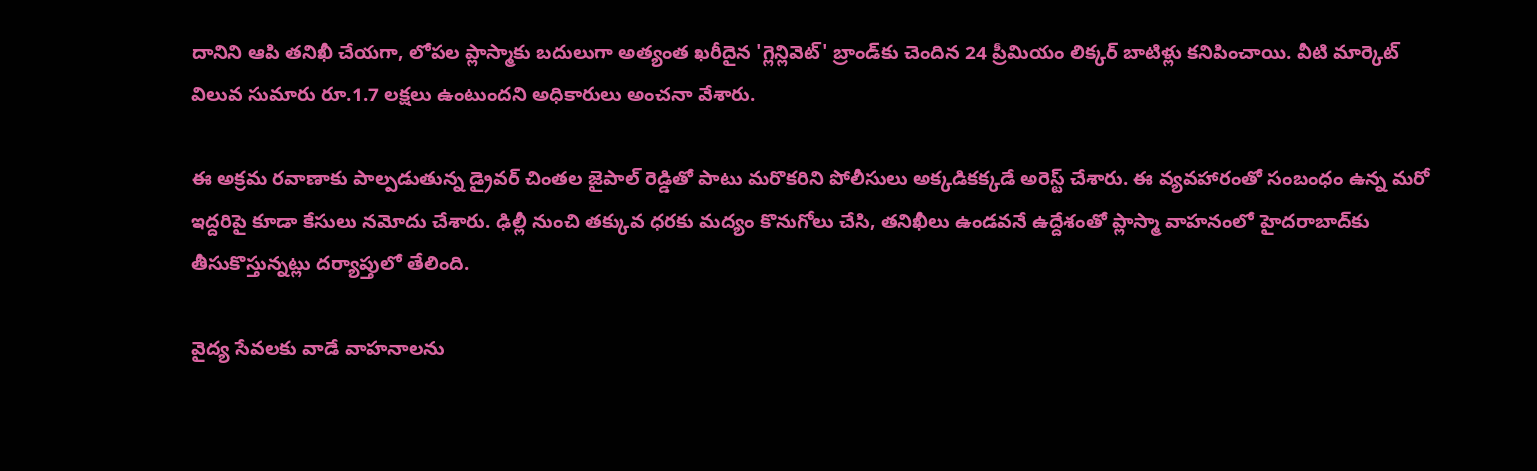దానిని ఆపి తనిఖీ చేయగా, లోపల ప్లాస్మాకు బదులుగా అత్యంత ఖరీదైన 'గ్లెన్లివెట్' బ్రాండ్‌కు చెందిన 24 ప్రీమియం లిక్కర్ బాటిళ్లు కనిపించాయి. వీటి మార్కెట్ విలువ సుమారు రూ.1.7 లక్షలు ఉంటుందని అధికారులు అంచనా వేశారు.

ఈ అక్రమ రవాణాకు పాల్పడుతున్న డ్రైవర్ చింతల జైపాల్ రెడ్డితో పాటు మరొకరిని పోలీసులు అక్కడికక్కడే అరెస్ట్ చేశారు. ఈ వ్యవహారంతో సంబంధం ఉన్న మరో ఇద్దరిపై కూడా కేసులు నమోదు చేశారు. ఢిల్లీ నుంచి తక్కువ ధరకు మద్యం కొనుగోలు చేసి, తనిఖీలు ఉండవనే ఉద్దేశంతో ప్లాస్మా వాహనంలో హైదరాబాద్‌కు తీసుకొస్తున్నట్లు దర్యాప్తులో తేలింది.

వైద్య సేవలకు వాడే వాహనాలను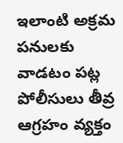ఇలాంటి అక్రమ పనులకు వాడటం పట్ల పోలీసులు తీవ్ర ఆగ్రహం వ్యక్తం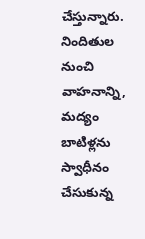చేస్తున్నారు. నిందితుల నుంచి వాహనాన్ని, మద్యం బాటిళ్లను స్వాధీనం చేసుకున్న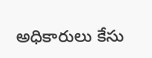అధికారులు కేసు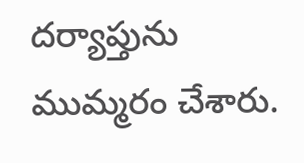దర్యాప్తును ముమ్మరం చేశారు.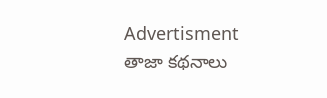Advertisment
తాజా కథనాలు